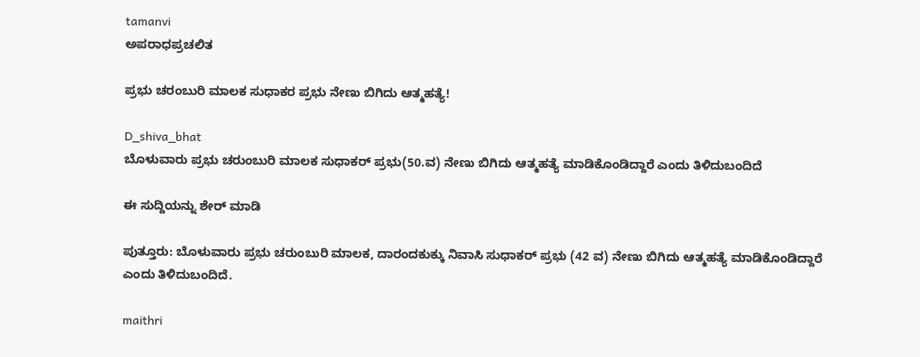tamanvi
ಅಪರಾಧಪ್ರಚಲಿತ

ಪ್ರಭು ಚರಂಬುರಿ ಮಾಲಕ ಸುಧಾಕರ ಪ್ರಭು ನೇಣು ಬಿಗಿದು ಆತ್ಮಹತ್ಯೆ!

D_shiva_bhat
ಬೊಳುವಾರು ಪ್ರಭು ಚರುಂಬುರಿ ಮಾಲಕ ಸುಧಾಕರ್ ಪ್ರಭು(50.ವ) ನೇಣು ಬಿಗಿದು ಆತ್ಮಹತ್ಯೆ ಮಾಡಿಕೊಂಡಿದ್ದಾರೆ ಎಂದು ತಿಳಿದುಬಂದಿದೆ

ಈ ಸುದ್ದಿಯನ್ನು ಶೇರ್ ಮಾಡಿ

ಪುತ್ತೂರು: ಬೊಳುವಾರು ಪ್ರಭು ಚರುಂಬುರಿ ಮಾಲಕ, ದಾರಂದಕುಕ್ಕು ನಿವಾಸಿ ಸುಧಾಕರ್ ಪ್ರಭು (42 ವ) ನೇಣು ಬಿಗಿದು ಆತ್ಮಹತ್ಯೆ ಮಾಡಿಕೊಂಡಿದ್ದಾರೆ ಎಂದು ತಿಳಿದುಬಂದಿದೆ.

maithri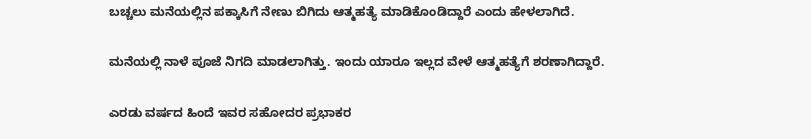ಬಚ್ಚಲು ಮನೆಯಲ್ಲಿನ ಪಕ್ಕಾಸಿಗೆ ನೇಣು ಬಿಗಿದು ಆತ್ಮಹತ್ಯೆ ಮಾಡಿಕೊಂಡಿದ್ದಾರೆ ಎಂದು ಹೇಳಲಾಗಿದೆ.

ಮನೆಯಲ್ಲಿ ನಾಳೆ ಪೂಜೆ ನಿಗದಿ ಮಾಡಲಾಗಿತ್ತು. ಇಂದು ಯಾರೂ ಇಲ್ಲದ ವೇಳೆ ಆತ್ಮಹತ್ಯೆಗೆ ಶರಣಾಗಿದ್ದಾರೆ.

ಎರಡು ವರ್ಷದ ಹಿಂದೆ ಇವರ‌ ಸಹೋದರ ಪ್ರಭಾಕರ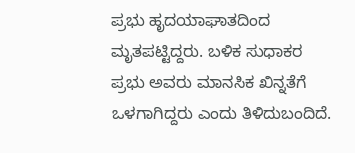ಪ್ರಭು ಹೃದಯಾಘಾತದಿಂದ ಮೃತಪಟ್ಟಿದ್ದರು. ಬಳಿಕ ಸುಧಾಕರ ಪ್ರಭು ಅವರು ಮಾನಸಿಕ ಖಿನ್ನತೆಗೆ ಒಳಗಾಗಿದ್ದರು ಎಂದು ತಿಳಿದುಬಂದಿದೆ.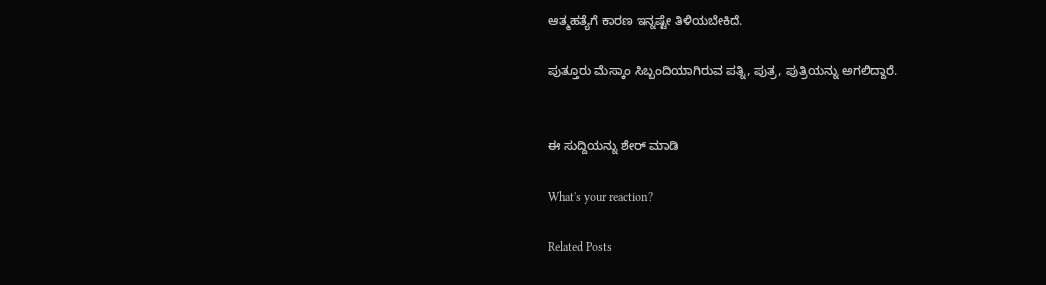ಆತ್ಮಹತ್ಯೆಗೆ ಕಾರಣ ಇನ್ನಷ್ಟೇ ತಿಳಿಯಬೇಕಿದೆ.

ಪುತ್ತೂರು ಮೆಸ್ಕಾಂ ಸಿಬ್ಬಂದಿಯಾಗಿರುವ ಪತ್ನಿ, ಪುತ್ರ, ಪುತ್ರಿಯನ್ನು ಅಗಲಿದ್ದಾರೆ.


ಈ ಸುದ್ದಿಯನ್ನು ಶೇರ್ ಮಾಡಿ

What's your reaction?

Related Posts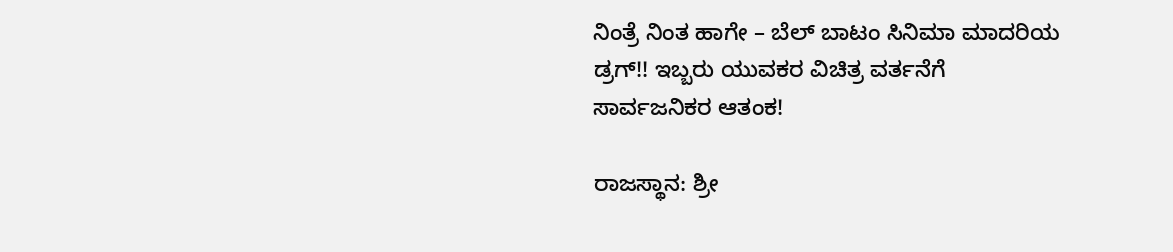ನಿಂತ್ರೆ ನಿಂತ ಹಾಗೇ – ಬೆಲ್ ಬಾಟಂ ಸಿನಿಮಾ ಮಾದರಿಯ ಡ್ರಗ್!! ಇಬ್ಬರು ಯುವಕರ ವಿಚಿತ್ರ ವರ್ತನೆಗೆ ಸಾರ್ವಜನಿಕರ ಆತಂಕ!

ರಾಜಸ್ಥಾನ: ಶ್ರೀ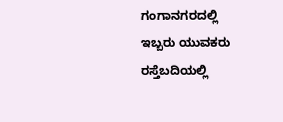ಗಂಗಾನಗರದಲ್ಲಿ ಇಬ್ಬರು ಯುವಕರು ರಸ್ತೆಬದಿಯಲ್ಲಿ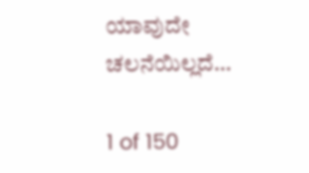ಯಾವುದೇ ಚಲನೆಯಿಲ್ಲದೆ…

1 of 150